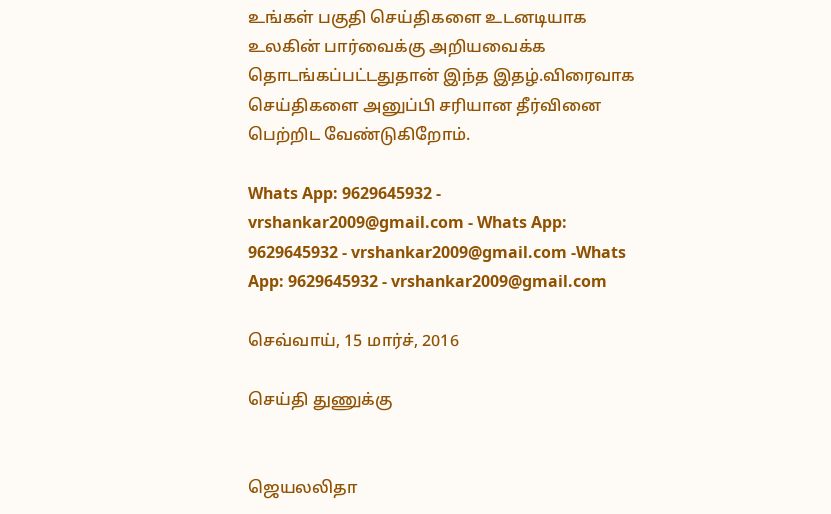உங்கள் பகுதி செய்திகளை உடனடியாக உலகின் பார்வைக்கு அறியவைக்க தொடங்கப்பட்டதுதான் இந்த இதழ்.விரைவாக செய்திகளை அனுப்பி சரியான தீர்வினை பெற்றிட வேண்டுகிறோம்.

Whats App: 9629645932 - vrshankar2009@gmail.com - Whats App: 9629645932 - vrshankar2009@gmail.com -Whats App: 9629645932 - vrshankar2009@gmail.com

செவ்வாய், 15 மார்ச், 2016

செய்தி துணுக்கு


ஜெயலலிதா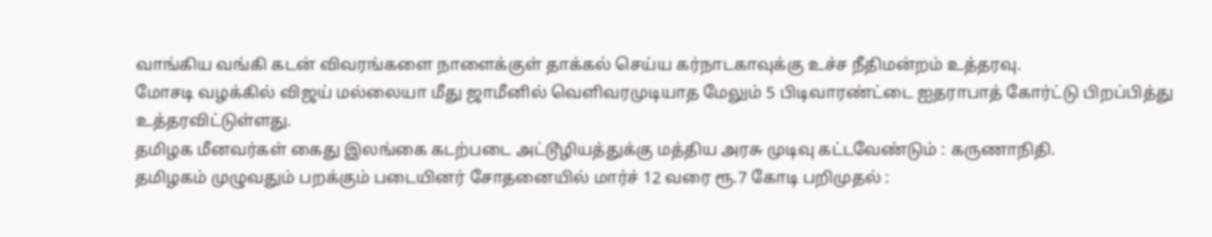வாங்கிய வங்கி கடன் விவரங்களை நாளைக்குள் தாக்கல் செய்ய கர்நாடகாவுக்கு உச்ச நீதிமன்றம் உத்தரவு.
மோசடி வழக்கில் விஜய் மல்லையா மீது ஜாமீனில் வெளிவரமுடியாத மேலும் 5 பிடிவாரண்ட்டை ஐதராபாத் கோர்ட்டு பிறப்பித்து உத்தரவிட்டுள்ளது.
தமிழக மீனவர்கள் கைது இலங்கை கடற்படை அட்டூழியத்துக்கு மத்திய அரசு முடிவு கட்டவேண்டும் : கருணாநிதி.
தமிழகம் முழுவதும் பறக்கும் படையினர் சோதனையில் மார்ச் 12 வரை ரூ.7 கோடி பறிமுதல் :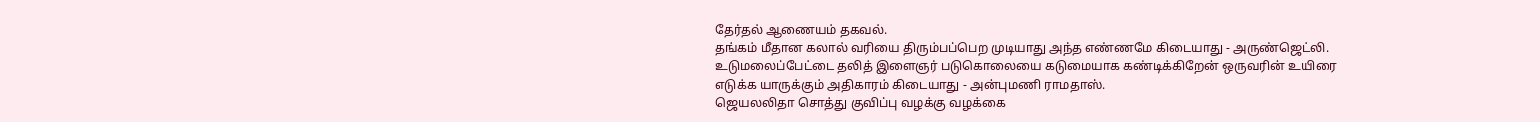தேர்தல் ஆணையம் தகவல்.
தங்கம் மீதான கலால் வரியை திரும்பப்பெற முடியாது அந்த எண்ணமே கிடையாது - அருண்ஜெட்லி.
உடுமலைப்பேட்டை தலித் இளைஞர் படுகொலையை கடுமையாக கண்டிக்கிறேன் ஒருவரின் உயிரை எடுக்க யாருக்கும் அதிகாரம் கிடையாது - அன்புமணி ராமதாஸ்.
ஜெயலலிதா சொத்து குவிப்பு வழக்கு வழக்கை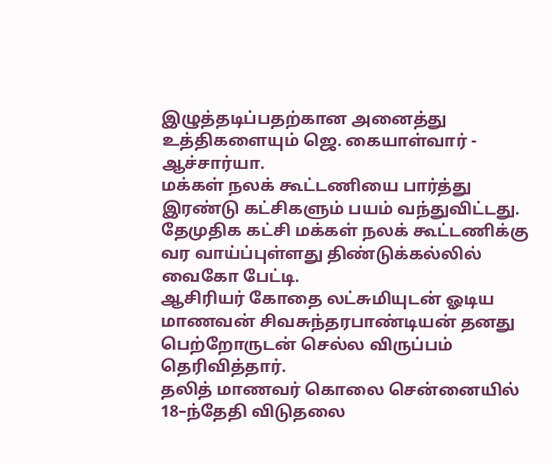இழுத்தடிப்பதற்கான அனைத்து உத்திகளையும் ஜெ. கையாள்வார் - ஆச்சார்யா.
மக்கள் நலக் கூட்டணியை பார்த்து இரண்டு கட்சிகளும் பயம் வந்துவிட்டது. தேமுதிக கட்சி மக்கள் நலக் கூட்டணிக்கு வர வாய்ப்புள்ளது திண்டுக்கல்லில் வைகோ பேட்டி.
ஆசிரியர் கோதை லட்சுமியுடன் ஓடிய மாணவன் சிவசுந்தரபாண்டியன் தனது பெற்றோருடன் செல்ல விருப்பம் தெரிவித்தார்.
தலித் மாணவர் கொலை சென்னையில் 18–ந்தேதி விடுதலை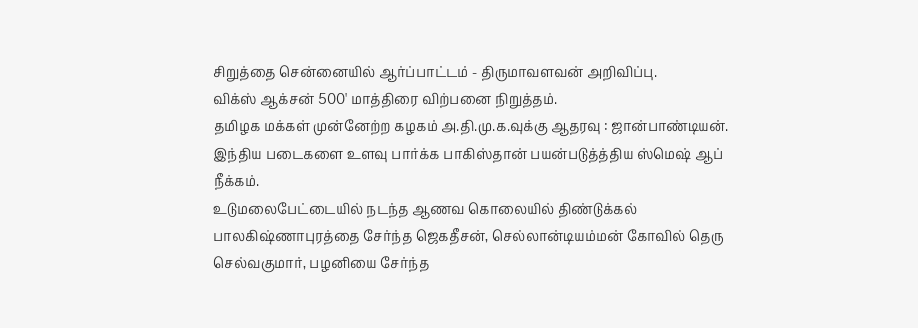சிறுத்தை சென்னையில் ஆர்ப்பாட்டம் - திருமாவளவன் அறிவிப்பு.
விக்ஸ் ஆக்சன் 500' மாத்திரை விற்பனை நிறுத்தம்.
தமிழக மக்கள் முன்னேற்ற கழகம் அ.தி.மு.க.வுக்கு ஆதரவு : ஜான்பாண்டியன்.
இந்திய படைகளை உளவு பார்க்க பாகிஸ்தான் பயன்படுத்த்திய ஸ்மெஷ் ஆப் நீக்கம்.
உடுமலைபேட்டையில் நடந்த ஆணவ கொலையில் திண்டுக்கல் பாலகிஷ்ணாபுரத்தை சேர்ந்த ஜெகதீசன், செல்லான்டியம்மன் கோவில் தெரு செல்வகுமார், பழனியை சேர்ந்த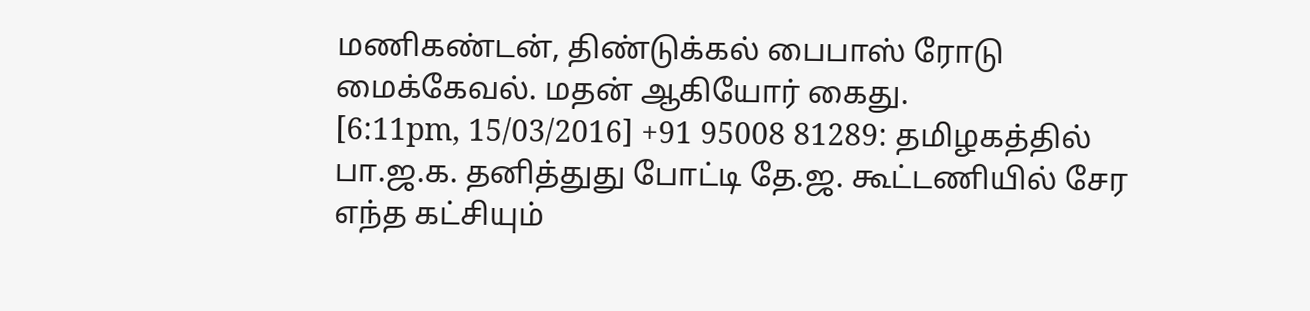மணிகண்டன், திண்டுக்கல் பைபாஸ் ரோடு மைக்கேவல். மதன் ஆகியோர் கைது.
[6:11pm, 15/03/2016] +91 95008 81289: தமிழகத்தில் பா.ஜ.க. தனித்துது போட்டி தே.ஜ. கூட்டணியில் சேர எந்த கட்சியும்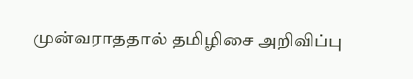முன்வராததால் தமிழிசை அறிவிப்பு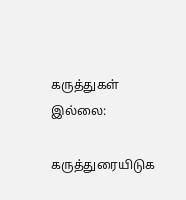கருத்துகள் இல்லை:

கருத்துரையிடுக